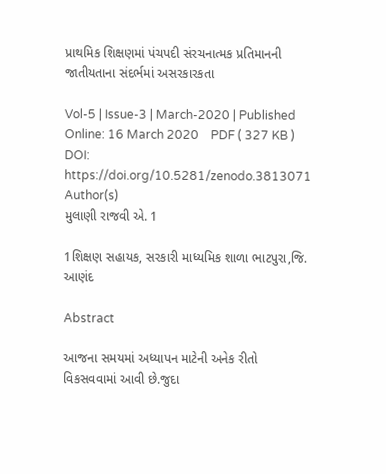પ્રાથમિક શિક્ષણમાં પંચપદી સંરચનાત્મક પ્રતિમાનની જાતીયતાના સંદર્ભમાં અસરકારકતા

Vol-5 | Issue-3 | March-2020 | Published Online: 16 March 2020    PDF ( 327 KB )
DOI: https://doi.org/10.5281/zenodo.3813071
Author(s)
મુલાણી રાજવી એ. 1

1શિક્ષણ સહાયક, સરકારી માધ્યમિક શાળા ભાટપુરા,જિ. આણંદ

Abstract

આજના સમયમાં અધ્યાપન માટેની અનેક રીતો વિકસવવામાં આવી છે.જુદા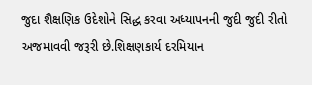જુદા શૈક્ષણિક ઉદેશોને સિદ્ધ કરવા અધ્યાપનની જુદી જુદી રીતો અજમાવવી જરૂરી છે.શિક્ષણકાર્ય દરમિયાન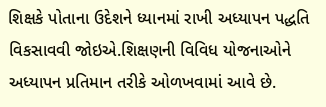શિક્ષકે પોતાના ઉદેશને ધ્યાનમાં રાખી અધ્યાપન પદ્ધતિ વિકસાવવી જોઇએ.શિક્ષણની વિવિધ યોજનાઓને અધ્યાપન પ્રતિમાન તરીકે ઓળખવામાં આવે છે.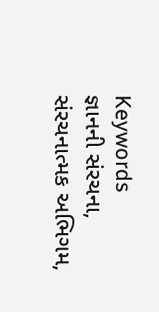Keywords
જ્ઞાનની સંરચના, સંરચનાત્મક અભિગમ,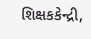શિક્ષકકેન્દ્રી,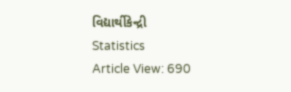વિદ્યાર્થીકેન્દ્રી
Statistics
Article View: 690